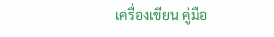เครื่องเขียน คู่มือ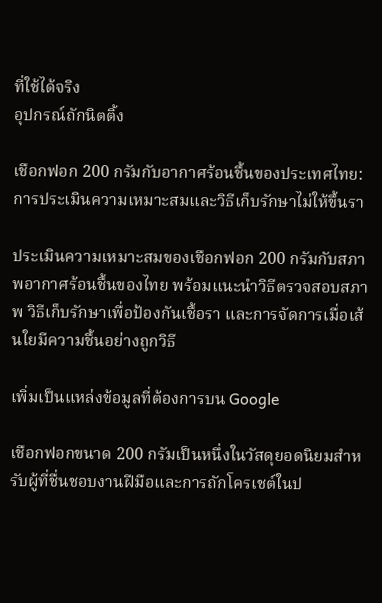ที่ใช้ได้จริง
อุปกรณ์ถักนิตติ้ง

เชือกฟอก 200 กรัมกับอากาศร้อนชื้นของประเทศไทย: การประเมินความเหมาะสมและวิธีเก็บรักษาไม่ให้ขึ้นรา

ประเมินความเหมาะสมของเชือกฟอก 200 กรัมกับสภาพอากาศร้อนชื้นของไทย พร้อมแนะนำวิธีตรวจสอบสภาพ วิธีเก็บรักษาเพื่อป้องกันเชื้อรา และการจัดการเมื่อเส้นใยมีความชื้นอย่างถูกวิธี

เพิ่มเป็นแหล่งข้อมูลที่ต้องการบน Google

เชือกฟอกขนาด 200 กรัมเป็นหนึ่งในวัสดุยอดนิยมสำหรับผู้ที่ชื่นชอบงานฝีมือและการถักโครเชต์ในป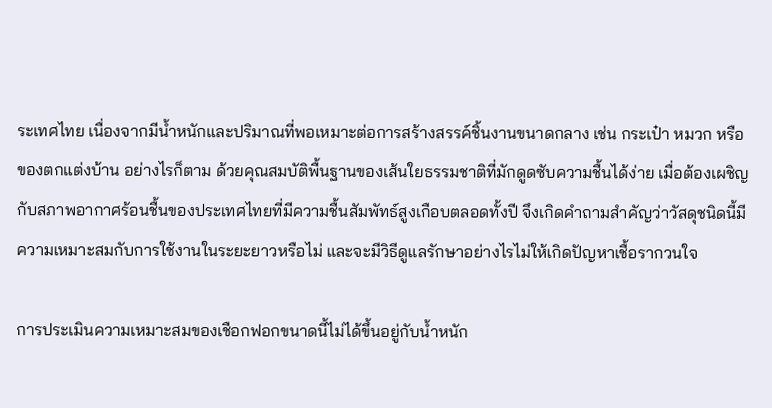ระเทศไทย เนื่องจากมีน้ำหนักและปริมาณที่พอเหมาะต่อการสร้างสรรค์ชิ้นงานขนาดกลาง เช่น กระเป๋า หมวก หรือของตกแต่งบ้าน อย่างไรก็ตาม ด้วยคุณสมบัติพื้นฐานของเส้นใยธรรมชาติที่มักดูดซับความชื้นได้ง่าย เมื่อต้องเผชิญกับสภาพอากาศร้อนชื้นของประเทศไทยที่มีความชื้นสัมพัทธ์สูงเกือบตลอดทั้งปี จึงเกิดคำถามสำคัญว่าวัสดุชนิดนี้มีความเหมาะสมกับการใช้งานในระยะยาวหรือไม่ และจะมีวิธีดูแลรักษาอย่างไรไม่ให้เกิดปัญหาเชื้อรากวนใจ

การประเมินความเหมาะสมของเชือกฟอกขนาดนี้ไม่ได้ขึ้นอยู่กับน้ำหนัก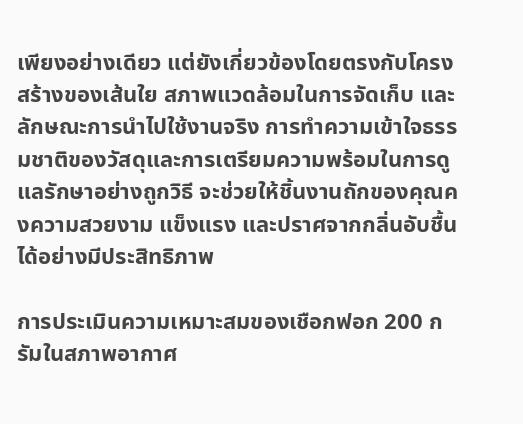เพียงอย่างเดียว แต่ยังเกี่ยวข้องโดยตรงกับโครงสร้างของเส้นใย สภาพแวดล้อมในการจัดเก็บ และลักษณะการนำไปใช้งานจริง การทำความเข้าใจธรรมชาติของวัสดุและการเตรียมความพร้อมในการดูแลรักษาอย่างถูกวิธี จะช่วยให้ชิ้นงานถักของคุณคงความสวยงาม แข็งแรง และปราศจากกลิ่นอับชื้นได้อย่างมีประสิทธิภาพ

การประเมินความเหมาะสมของเชือกฟอก 200 กรัมในสภาพอากาศ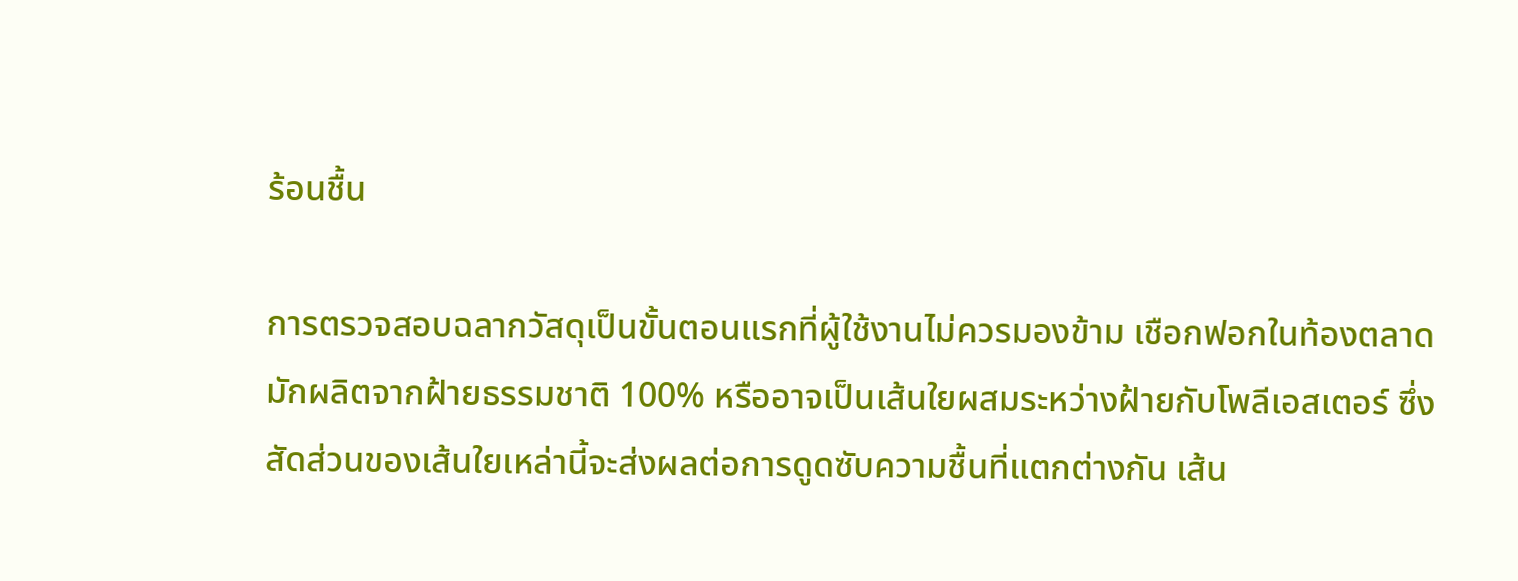ร้อนชื้น

การตรวจสอบฉลากวัสดุเป็นขั้นตอนแรกที่ผู้ใช้งานไม่ควรมองข้าม เชือกฟอกในท้องตลาดมักผลิตจากฝ้ายธรรมชาติ 100% หรืออาจเป็นเส้นใยผสมระหว่างฝ้ายกับโพลีเอสเตอร์ ซึ่งสัดส่วนของเส้นใยเหล่านี้จะส่งผลต่อการดูดซับความชื้นที่แตกต่างกัน เส้น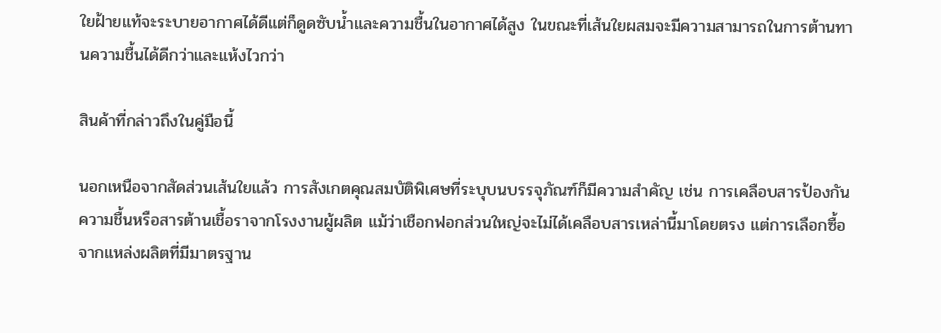ใยฝ้ายแท้จะระบายอากาศได้ดีแต่ก็ดูดซับน้ำและความชื้นในอากาศได้สูง ในขณะที่เส้นใยผสมจะมีความสามารถในการต้านทานความชื้นได้ดีกว่าและแห้งไวกว่า

สินค้าที่กล่าวถึงในคู่มือนี้

นอกเหนือจากสัดส่วนเส้นใยแล้ว การสังเกตคุณสมบัติพิเศษที่ระบุบนบรรจุภัณฑ์ก็มีความสำคัญ เช่น การเคลือบสารป้องกันความชื้นหรือสารต้านเชื้อราจากโรงงานผู้ผลิต แม้ว่าเชือกฟอกส่วนใหญ่จะไม่ได้เคลือบสารเหล่านี้มาโดยตรง แต่การเลือกซื้อจากแหล่งผลิตที่มีมาตรฐาน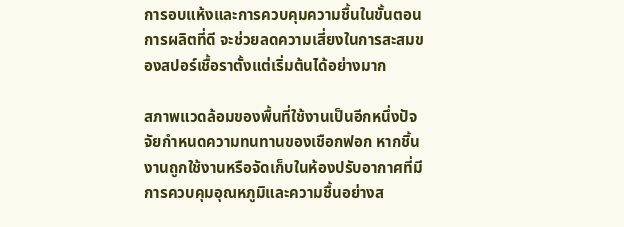การอบแห้งและการควบคุมความชื้นในขั้นตอนการผลิตที่ดี จะช่วยลดความเสี่ยงในการสะสมของสปอร์เชื้อราตั้งแต่เริ่มต้นได้อย่างมาก

สภาพแวดล้อมของพื้นที่ใช้งานเป็นอีกหนึ่งปัจจัยกำหนดความทนทานของเชือกฟอก หากชิ้นงานถูกใช้งานหรือจัดเก็บในห้องปรับอากาศที่มีการควบคุมอุณหภูมิและความชื้นอย่างส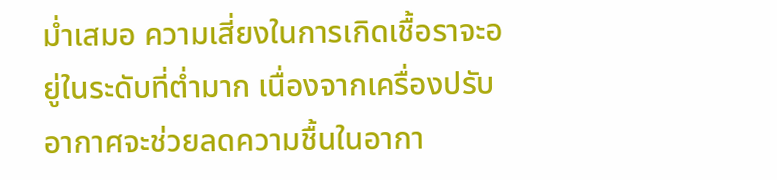ม่ำเสมอ ความเสี่ยงในการเกิดเชื้อราจะอยู่ในระดับที่ต่ำมาก เนื่องจากเครื่องปรับอากาศจะช่วยลดความชื้นในอากา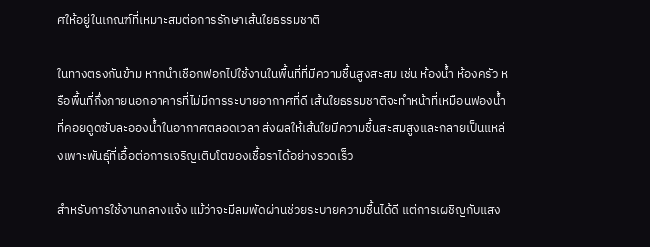ศให้อยู่ในเกณฑ์ที่เหมาะสมต่อการรักษาเส้นใยธรรมชาติ

ในทางตรงกันข้าม หากนำเชือกฟอกไปใช้งานในพื้นที่ที่มีความชื้นสูงสะสม เช่น ห้องน้ำ ห้องครัว หรือพื้นที่กึ่งภายนอกอาคารที่ไม่มีการระบายอากาศที่ดี เส้นใยธรรมชาติจะทำหน้าที่เหมือนฟองน้ำที่คอยดูดซับละอองน้ำในอากาศตลอดเวลา ส่งผลให้เส้นใยมีความชื้นสะสมสูงและกลายเป็นแหล่งเพาะพันธุ์ที่เอื้อต่อการเจริญเติบโตของเชื้อราได้อย่างรวดเร็ว

สำหรับการใช้งานกลางแจ้ง แม้ว่าจะมีลมพัดผ่านช่วยระบายความชื้นได้ดี แต่การเผชิญกับแสง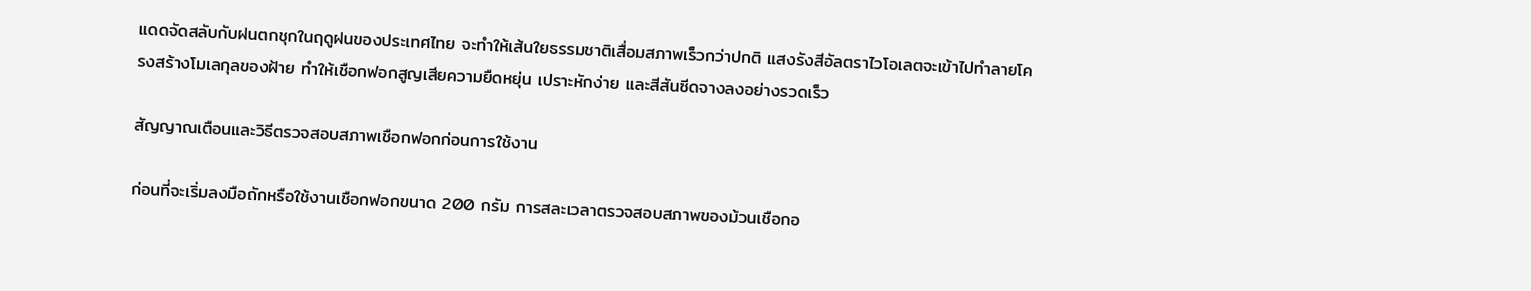แดดจัดสลับกับฝนตกชุกในฤดูฝนของประเทศไทย จะทำให้เส้นใยธรรมชาติเสื่อมสภาพเร็วกว่าปกติ แสงรังสีอัลตราไวโอเลตจะเข้าไปทำลายโครงสร้างโมเลกุลของฝ้าย ทำให้เชือกฟอกสูญเสียความยืดหยุ่น เปราะหักง่าย และสีสันซีดจางลงอย่างรวดเร็ว

สัญญาณเตือนและวิธีตรวจสอบสภาพเชือกฟอกก่อนการใช้งาน

ก่อนที่จะเริ่มลงมือถักหรือใช้งานเชือกฟอกขนาด 200 กรัม การสละเวลาตรวจสอบสภาพของม้วนเชือกอ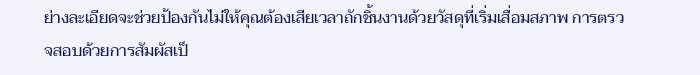ย่างละเอียดจะช่วยป้องกันไม่ให้คุณต้องเสียเวลาถักชิ้นงานด้วยวัสดุที่เริ่มเสื่อมสภาพ การตรวจสอบด้วยการสัมผัสเป็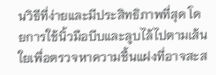นวิธีที่ง่ายและมีประสิทธิภาพที่สุด โดยการใช้นิ้วมือบีบและลูบไล้ไปตามเส้นใยเพื่อตรวจหาความชื้นแฝงที่อาจสะส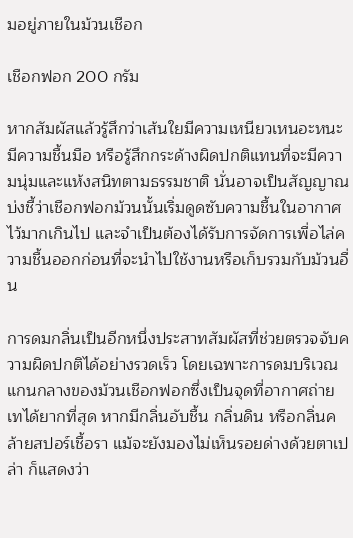มอยู่ภายในม้วนเชือก

เชือกฟอก 200 กรัม

หากสัมผัสแล้วรู้สึกว่าเส้นใยมีความเหนียวเหนอะหนะ มีความชื้นมือ หรือรู้สึกกระด้างผิดปกติแทนที่จะมีความนุ่มและแห้งสนิทตามธรรมชาติ นั่นอาจเป็นสัญญาณบ่งชี้ว่าเชือกฟอกม้วนนั้นเริ่มดูดซับความชื้นในอากาศไว้มากเกินไป และจำเป็นต้องได้รับการจัดการเพื่อไล่ความชื้นออกก่อนที่จะนำไปใช้งานหรือเก็บรวมกับม้วนอื่น

การดมกลิ่นเป็นอีกหนึ่งประสาทสัมผัสที่ช่วยตรวจจับความผิดปกติได้อย่างรวดเร็ว โดยเฉพาะการดมบริเวณแกนกลางของม้วนเชือกฟอกซึ่งเป็นจุดที่อากาศถ่ายเทได้ยากที่สุด หากมีกลิ่นอับชื้น กลิ่นดิน หรือกลิ่นคล้ายสปอร์เชื้อรา แม้จะยังมองไม่เห็นรอยด่างด้วยตาเปล่า ก็แสดงว่า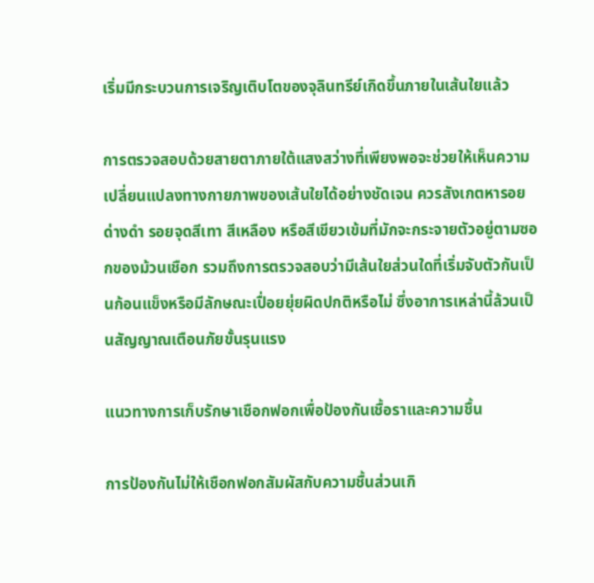เริ่มมีกระบวนการเจริญเติบโตของจุลินทรีย์เกิดขึ้นภายในเส้นใยแล้ว

การตรวจสอบด้วยสายตาภายใต้แสงสว่างที่เพียงพอจะช่วยให้เห็นความเปลี่ยนแปลงทางกายภาพของเส้นใยได้อย่างชัดเจน ควรสังเกตหารอยด่างดำ รอยจุดสีเทา สีเหลือง หรือสีเขียวเข้มที่มักจะกระจายตัวอยู่ตามซอกของม้วนเชือก รวมถึงการตรวจสอบว่ามีเส้นใยส่วนใดที่เริ่มจับตัวกันเป็นก้อนแข็งหรือมีลักษณะเปื่อยยุ่ยผิดปกติหรือไม่ ซึ่งอาการเหล่านี้ล้วนเป็นสัญญาณเตือนภัยขั้นรุนแรง

แนวทางการเก็บรักษาเชือกฟอกเพื่อป้องกันเชื้อราและความชื้น

การป้องกันไม่ให้เชือกฟอกสัมผัสกับความชื้นส่วนเกิ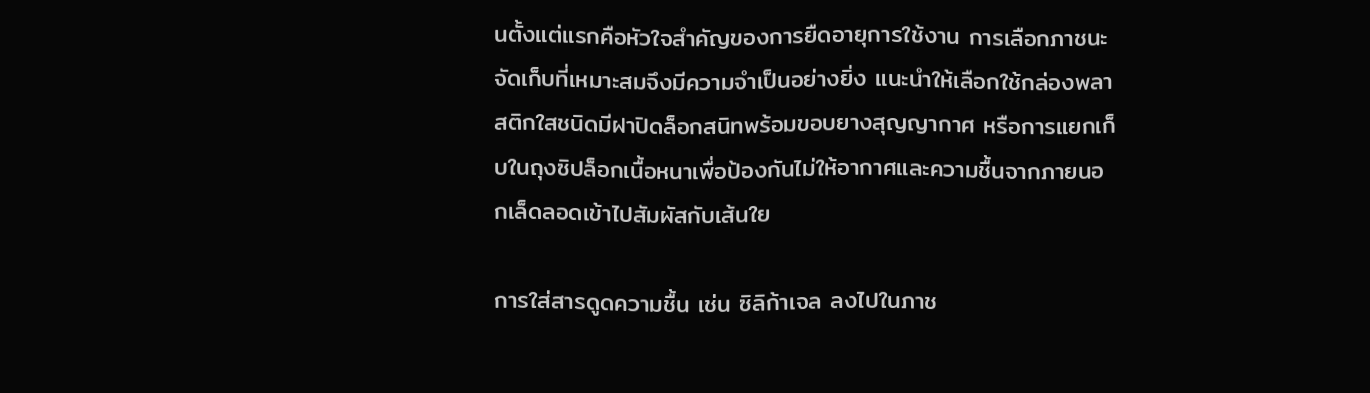นตั้งแต่แรกคือหัวใจสำคัญของการยืดอายุการใช้งาน การเลือกภาชนะจัดเก็บที่เหมาะสมจึงมีความจำเป็นอย่างยิ่ง แนะนำให้เลือกใช้กล่องพลาสติกใสชนิดมีฝาปิดล็อกสนิทพร้อมขอบยางสุญญากาศ หรือการแยกเก็บในถุงซิปล็อกเนื้อหนาเพื่อป้องกันไม่ให้อากาศและความชื้นจากภายนอกเล็ดลอดเข้าไปสัมผัสกับเส้นใย

การใส่สารดูดความชื้น เช่น ซิลิก้าเจล ลงไปในภาช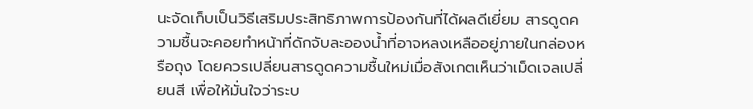นะจัดเก็บเป็นวิธีเสริมประสิทธิภาพการป้องกันที่ได้ผลดีเยี่ยม สารดูดความชื้นจะคอยทำหน้าที่ดักจับละอองน้ำที่อาจหลงเหลืออยู่ภายในกล่องหรือถุง โดยควรเปลี่ยนสารดูดความชื้นใหม่เมื่อสังเกตเห็นว่าเม็ดเจลเปลี่ยนสี เพื่อให้มั่นใจว่าระบ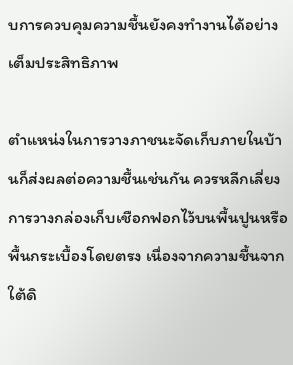บการควบคุมความชื้นยังคงทำงานได้อย่างเต็มประสิทธิภาพ

ตำแหน่งในการวางภาชนะจัดเก็บภายในบ้านก็ส่งผลต่อความชื้นเช่นกัน ควรหลีกเลี่ยงการวางกล่องเก็บเชือกฟอกไว้บนพื้นปูนหรือพื้นกระเบื้องโดยตรง เนื่องจากความชื้นจากใต้ดิ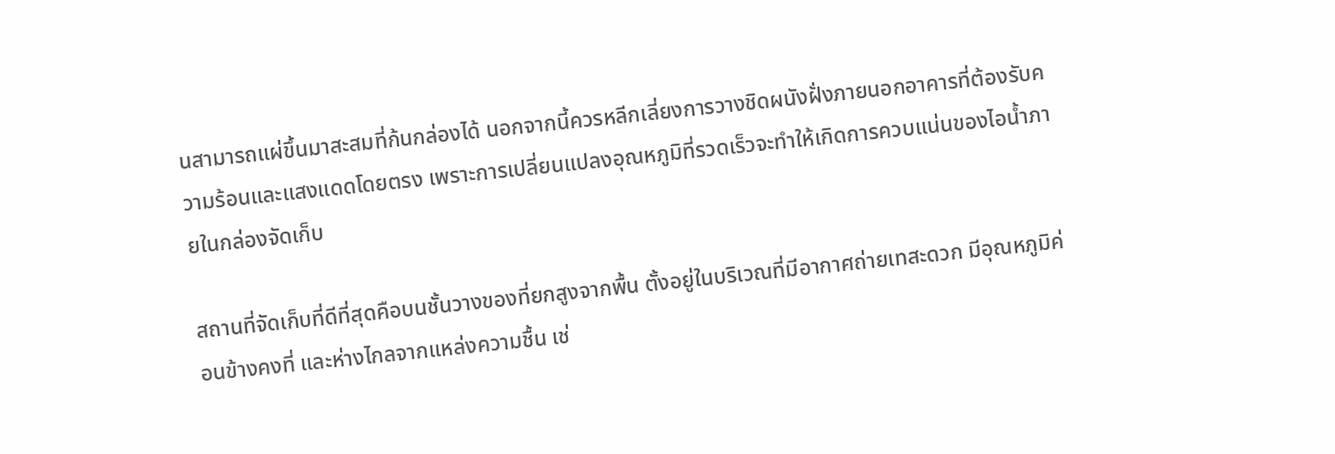นสามารถแผ่ขึ้นมาสะสมที่ก้นกล่องได้ นอกจากนี้ควรหลีกเลี่ยงการวางชิดผนังฝั่งภายนอกอาคารที่ต้องรับความร้อนและแสงแดดโดยตรง เพราะการเปลี่ยนแปลงอุณหภูมิที่รวดเร็วจะทำให้เกิดการควบแน่นของไอน้ำภายในกล่องจัดเก็บ

สถานที่จัดเก็บที่ดีที่สุดคือบนชั้นวางของที่ยกสูงจากพื้น ตั้งอยู่ในบริเวณที่มีอากาศถ่ายเทสะดวก มีอุณหภูมิค่อนข้างคงที่ และห่างไกลจากแหล่งความชื้น เช่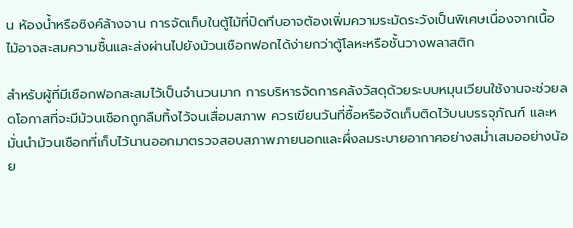น ห้องน้ำหรือซิงค์ล้างจาน การจัดเก็บในตู้ไม้ที่ปิดทึบอาจต้องเพิ่มความระมัดระวังเป็นพิเศษเนื่องจากเนื้อไม้อาจสะสมความชื้นและส่งผ่านไปยังม้วนเชือกฟอกได้ง่ายกว่าตู้โลหะหรือชั้นวางพลาสติก

สำหรับผู้ที่มีเชือกฟอกสะสมไว้เป็นจำนวนมาก การบริหารจัดการคลังวัสดุด้วยระบบหมุนเวียนใช้งานจะช่วยลดโอกาสที่จะมีม้วนเชือกถูกลืมทิ้งไว้จนเสื่อมสภาพ ควรเขียนวันที่ซื้อหรือจัดเก็บติดไว้บนบรรจุภัณฑ์ และหมั่นนำม้วนเชือกที่เก็บไว้นานออกมาตรวจสอบสภาพภายนอกและผึ่งลมระบายอากาศอย่างสม่ำเสมออย่างน้อย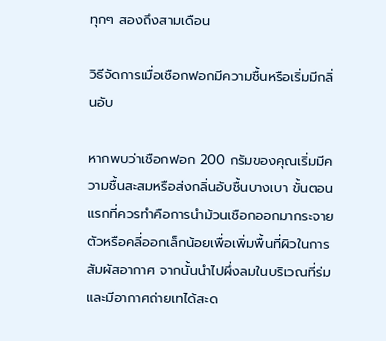ทุกๆ สองถึงสามเดือน

วิธีจัดการเมื่อเชือกฟอกมีความชื้นหรือเริ่มมีกลิ่นอับ

หากพบว่าเชือกฟอก 200 กรัมของคุณเริ่มมีความชื้นสะสมหรือส่งกลิ่นอับชื้นบางเบา ขั้นตอนแรกที่ควรทำคือการนำม้วนเชือกออกมากระจายตัวหรือคลี่ออกเล็กน้อยเพื่อเพิ่มพื้นที่ผิวในการสัมผัสอากาศ จากนั้นนำไปผึ่งลมในบริเวณที่ร่มและมีอากาศถ่ายเทได้สะด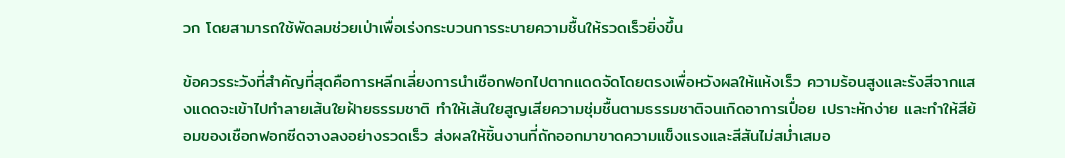วก โดยสามารถใช้พัดลมช่วยเป่าเพื่อเร่งกระบวนการระบายความชื้นให้รวดเร็วยิ่งขึ้น

ข้อควรระวังที่สำคัญที่สุดคือการหลีกเลี่ยงการนำเชือกฟอกไปตากแดดจัดโดยตรงเพื่อหวังผลให้แห้งเร็ว ความร้อนสูงและรังสีจากแสงแดดจะเข้าไปทำลายเส้นใยฝ้ายธรรมชาติ ทำให้เส้นใยสูญเสียความชุ่มชื้นตามธรรมชาติจนเกิดอาการเปื่อย เปราะหักง่าย และทำให้สีย้อมของเชือกฟอกซีดจางลงอย่างรวดเร็ว ส่งผลให้ชิ้นงานที่ถักออกมาขาดความแข็งแรงและสีสันไม่สม่ำเสมอ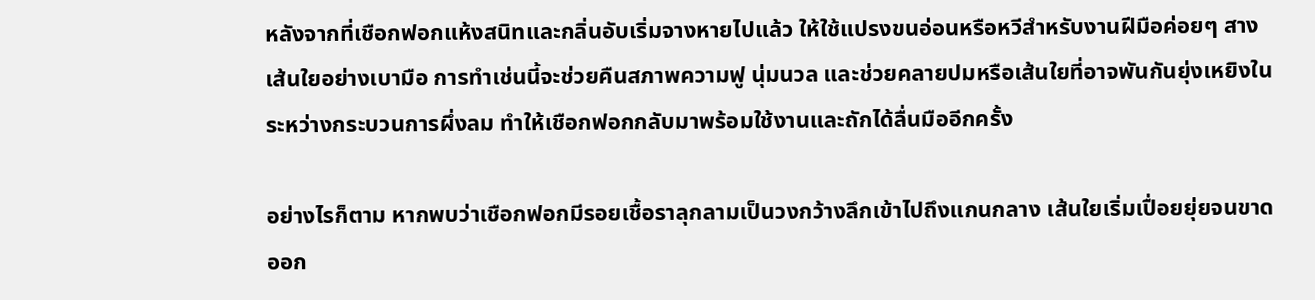หลังจากที่เชือกฟอกแห้งสนิทและกลิ่นอับเริ่มจางหายไปแล้ว ให้ใช้แปรงขนอ่อนหรือหวีสำหรับงานฝีมือค่อยๆ สางเส้นใยอย่างเบามือ การทำเช่นนี้จะช่วยคืนสภาพความฟู นุ่มนวล และช่วยคลายปมหรือเส้นใยที่อาจพันกันยุ่งเหยิงในระหว่างกระบวนการผึ่งลม ทำให้เชือกฟอกกลับมาพร้อมใช้งานและถักได้ลื่นมืออีกครั้ง

อย่างไรก็ตาม หากพบว่าเชือกฟอกมีรอยเชื้อราลุกลามเป็นวงกว้างลึกเข้าไปถึงแกนกลาง เส้นใยเริ่มเปื่อยยุ่ยจนขาดออก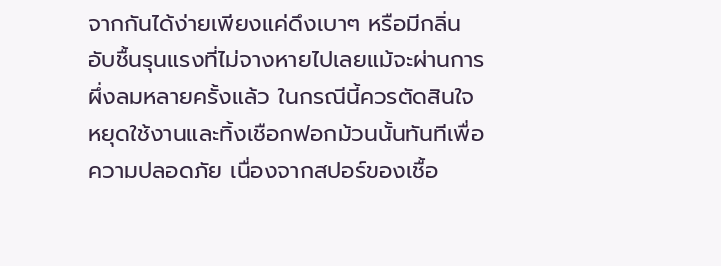จากกันได้ง่ายเพียงแค่ดึงเบาๆ หรือมีกลิ่นอับชื้นรุนแรงที่ไม่จางหายไปเลยแม้จะผ่านการผึ่งลมหลายครั้งแล้ว ในกรณีนี้ควรตัดสินใจหยุดใช้งานและทิ้งเชือกฟอกม้วนนั้นทันทีเพื่อความปลอดภัย เนื่องจากสปอร์ของเชื้อ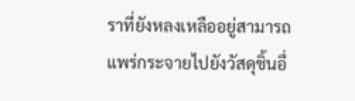ราที่ยังหลงเหลืออยู่สามารถแพร่กระจายไปยังวัสดุชิ้นอื่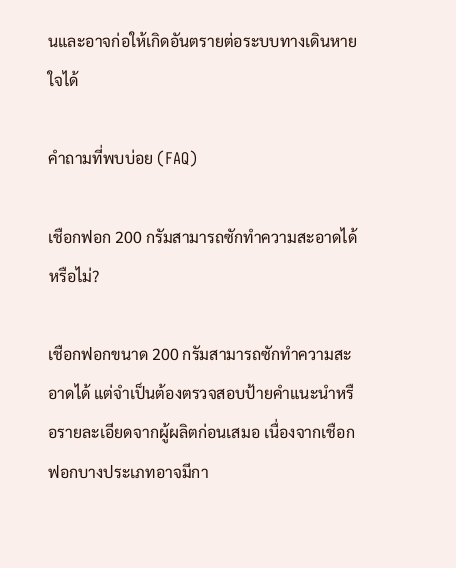นและอาจก่อให้เกิดอันตรายต่อระบบทางเดินหายใจได้

คำถามที่พบบ่อย (FAQ)

เชือกฟอก 200 กรัมสามารถซักทำความสะอาดได้หรือไม่?

เชือกฟอกขนาด 200 กรัมสามารถซักทำความสะอาดได้ แต่จำเป็นต้องตรวจสอบป้ายคำแนะนำหรือรายละเอียดจากผู้ผลิตก่อนเสมอ เนื่องจากเชือกฟอกบางประเภทอาจมีกา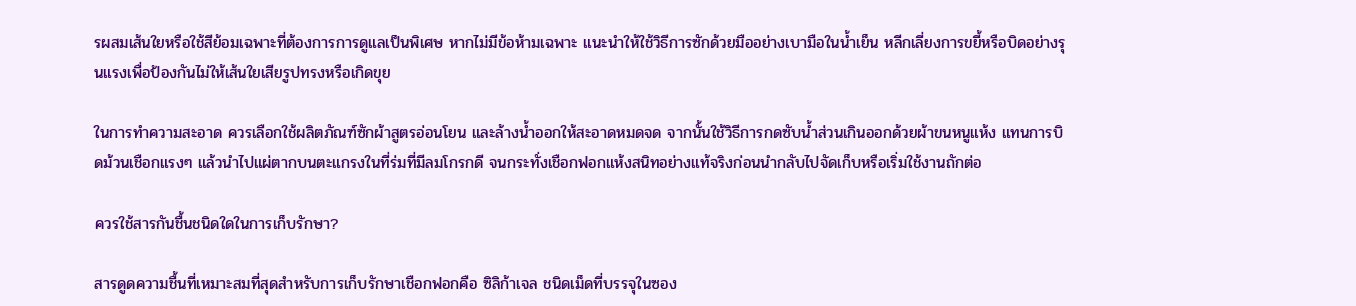รผสมเส้นใยหรือใช้สีย้อมเฉพาะที่ต้องการการดูแลเป็นพิเศษ หากไม่มีข้อห้ามเฉพาะ แนะนำให้ใช้วิธีการซักด้วยมืออย่างเบามือในน้ำเย็น หลีกเลี่ยงการขยี้หรือบิดอย่างรุนแรงเพื่อป้องกันไม่ให้เส้นใยเสียรูปทรงหรือเกิดขุย

ในการทำความสะอาด ควรเลือกใช้ผลิตภัณฑ์ซักผ้าสูตรอ่อนโยน และล้างน้ำออกให้สะอาดหมดจด จากนั้นใช้วิธีการกดซับน้ำส่วนเกินออกด้วยผ้าขนหนูแห้ง แทนการบิดม้วนเชือกแรงๆ แล้วนำไปแผ่ตากบนตะแกรงในที่ร่มที่มีลมโกรกดี จนกระทั่งเชือกฟอกแห้งสนิทอย่างแท้จริงก่อนนำกลับไปจัดเก็บหรือเริ่มใช้งานถักต่อ

ควรใช้สารกันชื้นชนิดใดในการเก็บรักษา?

สารดูดความชื้นที่เหมาะสมที่สุดสำหรับการเก็บรักษาเชือกฟอกคือ ซิลิก้าเจล ชนิดเม็ดที่บรรจุในซอง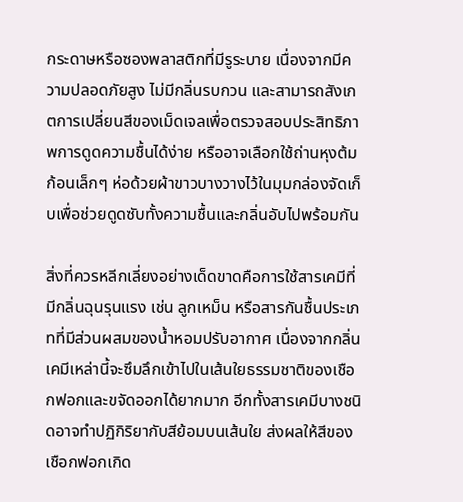กระดาษหรือซองพลาสติกที่มีรูระบาย เนื่องจากมีความปลอดภัยสูง ไม่มีกลิ่นรบกวน และสามารถสังเกตการเปลี่ยนสีของเม็ดเจลเพื่อตรวจสอบประสิทธิภาพการดูดความชื้นได้ง่าย หรืออาจเลือกใช้ถ่านหุงต้มก้อนเล็กๆ ห่อด้วยผ้าขาวบางวางไว้ในมุมกล่องจัดเก็บเพื่อช่วยดูดซับทั้งความชื้นและกลิ่นอับไปพร้อมกัน

สิ่งที่ควรหลีกเลี่ยงอย่างเด็ดขาดคือการใช้สารเคมีที่มีกลิ่นฉุนรุนแรง เช่น ลูกเหม็น หรือสารกันชื้นประเภทที่มีส่วนผสมของน้ำหอมปรับอากาศ เนื่องจากกลิ่นเคมีเหล่านี้จะซึมลึกเข้าไปในเส้นใยธรรมชาติของเชือกฟอกและขจัดออกได้ยากมาก อีกทั้งสารเคมีบางชนิดอาจทำปฏิกิริยากับสีย้อมบนเส้นใย ส่งผลให้สีของเชือกฟอกเกิด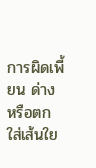การผิดเพี้ยน ด่าง หรือตกใส่เส้นใย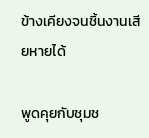ข้างเคียงจนชิ้นงานเสียหายได้

พูดคุยกับชุมช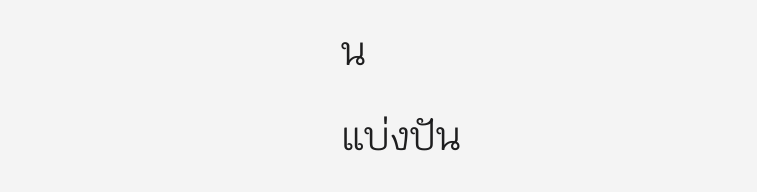น

แบ่งปัน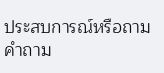ประสบการณ์หรือถามคำถาม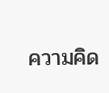ความคิด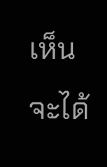เห็นจะได้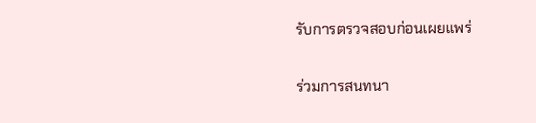รับการตรวจสอบก่อนเผยแพร่

ร่วมการสนทนา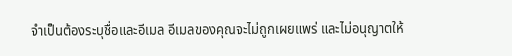จำเป็นต้องระบุชื่อและอีเมล อีเมลของคุณจะไม่ถูกเผยแพร่ และไม่อนุญาตให้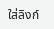ใส่ลิงก์